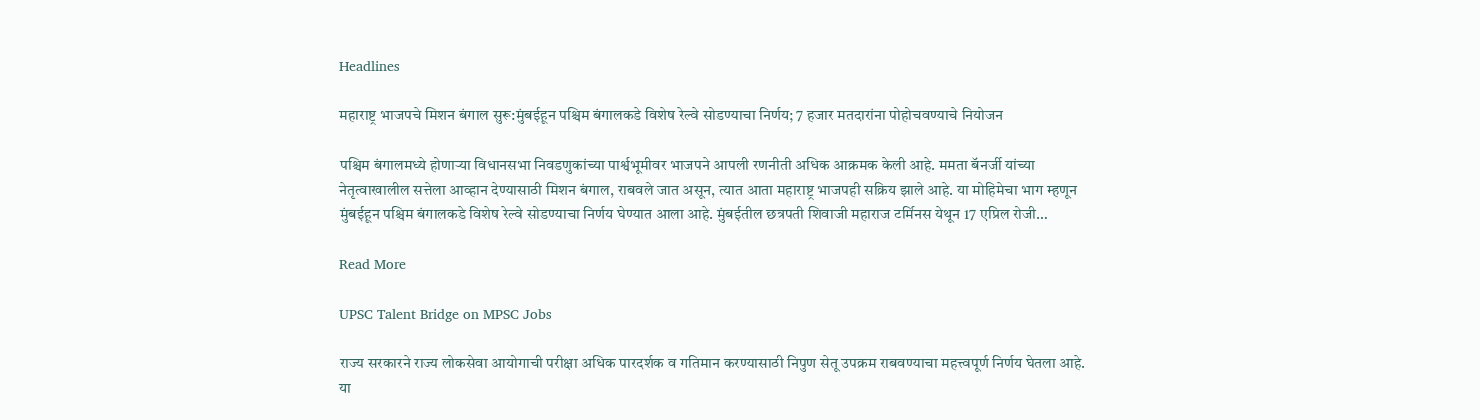Headlines

महाराष्ट्र भाजपचे मिशन बंगाल सुरू:मुंबईहून पश्चिम बंगालकडे विशेष रेल्वे सोडण्याचा निर्णय; 7 हजार मतदारांना पोहोचवण्याचे नियोजन

पश्चिम बंगालमध्ये होणाऱ्या विधानसभा निवडणुकांच्या पार्श्वभूमीवर भाजपने आपली रणनीती अधिक आक्रमक केली आहे. ममता बॅनर्जी यांच्या नेतृत्वाखालील सत्तेला आव्हान देण्यासाठी मिशन बंगाल, राबवले जात असून, त्यात आता महाराष्ट्र भाजपही सक्रिय झाले आहे. या मोहिमेचा भाग म्हणून मुंबईहून पश्चिम बंगालकडे विशेष रेल्वे सोडण्याचा निर्णय घेण्यात आला आहे. मुंबईतील छत्रपती शिवाजी महाराज टर्मिनस येथून 17 एप्रिल रोजी…

Read More

UPSC Talent Bridge on MPSC Jobs

राज्य सरकारने राज्य लोकसेवा आयोगाची परीक्षा अधिक पारदर्शक व गतिमान करण्यासाठी निपुण सेतू उपक्रम राबवण्याचा महत्त्वपूर्ण निर्णय घेतला आहे. या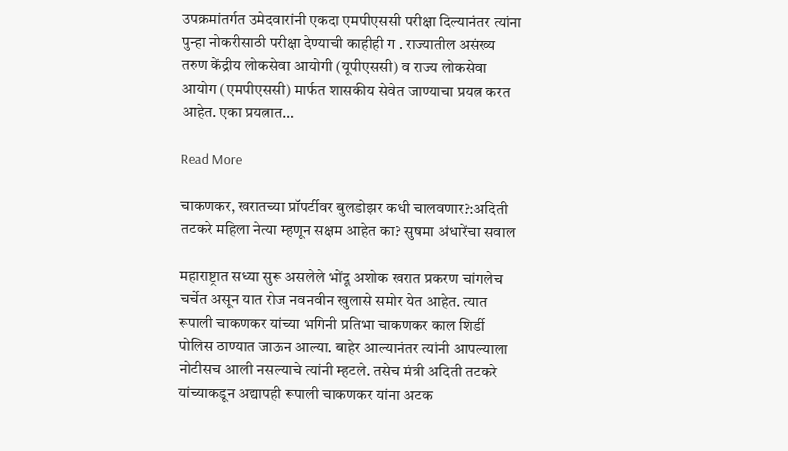उपक्रमांतर्गत उमेदवारांनी एकदा एमपीएससी परीक्षा दिल्यानंतर त्यांना पुन्हा नोकरीसाठी परीक्षा देण्याची काहीही ग . राज्यातील असंख्य तरुण केंद्रीय लोकसेवा आयोगी (यूपीएससी) व राज्य लोकसेवा आयोग (एमपीएससी) मार्फत शासकीय सेवेत जाण्याचा प्रयत्न करत आहेत. एका प्रयत्नात…

Read More

चाकणकर, खरातच्या प्रॉपर्टीवर बुलडोझर कधी चालवणार?:अदिती तटकरे महिला नेत्या म्हणून सक्षम आहेत का? सुषमा अंधारेंचा सवाल

महाराष्ट्रात सध्या सुरू असलेले भोंदू अशोक खरात प्रकरण चांगलेच चर्चेत असून यात रोज नवनवीन खुलासे समोर येत आहेत. त्यात रूपाली चाकणकर यांच्या भगिनी प्रतिभा चाकणकर काल शिर्डी पोलिस ठाण्यात जाऊन आल्या. बाहेर आल्यानंतर त्यांनी आपल्याला नोटीसच आली नसल्याचे त्यांनी म्हटले. तसेच मंत्री अदिती तटकरे यांच्याकडून अद्यापही रूपाली चाकणकर यांना अटक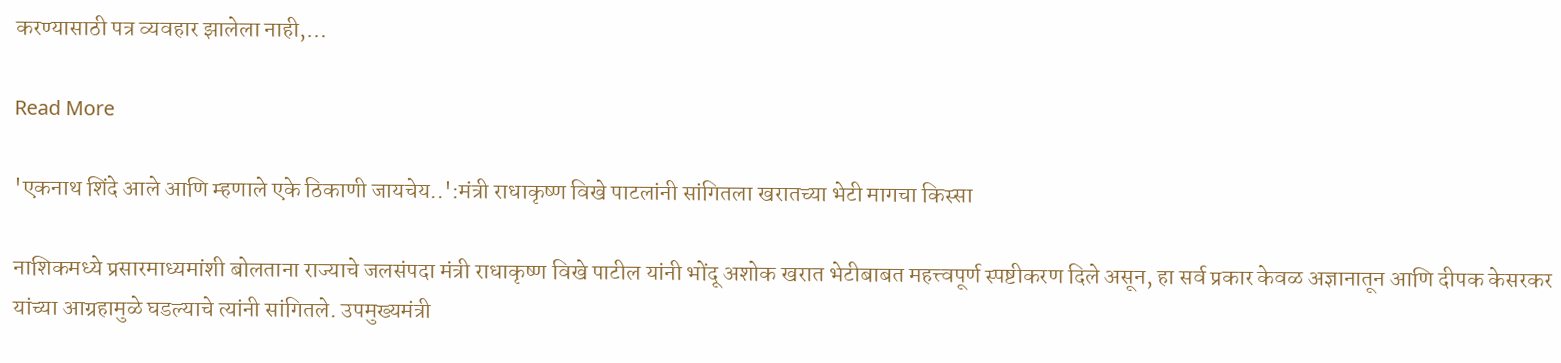करण्यासाठी पत्र व्यवहार झालेला नाही,…

Read More

'एकनाथ शिंदे आले आणि म्हणाले एके ठिकाणी जायचेय..':मंत्री राधाकृष्ण विखे पाटलांनी सांगितला खरातच्या भेटी मागचा किस्सा

नाशिकमध्ये प्रसारमाध्यमांशी बोलताना राज्याचे जलसंपदा मंत्री राधाकृष्ण विखे पाटील यांनी भोंदू अशोक खरात भेटीबाबत महत्त्वपूर्ण स्पष्टीकरण दिले असून, हा सर्व प्रकार केवळ अज्ञानातून आणि दीपक केसरकर यांच्या आग्रहामुळे घडल्याचे त्यांनी सांगितले. उपमुख्यमंत्री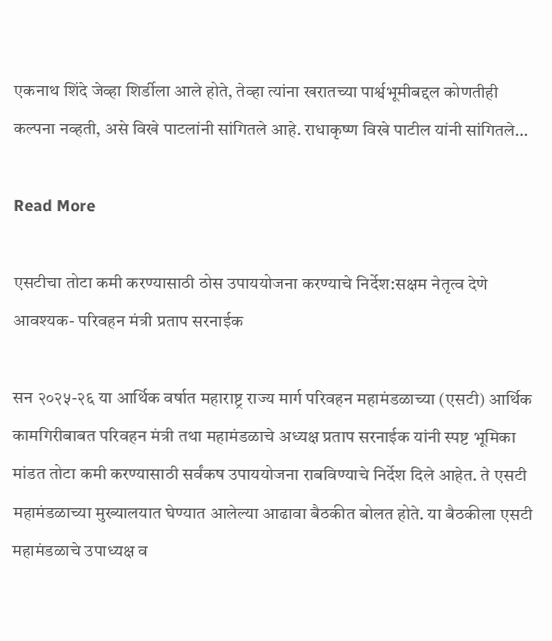एकनाथ शिंदे जेव्हा शिर्डीला आले होते, तेव्हा त्यांना खरातच्या पार्श्वभूमीबद्दल कोणतीही कल्पना नव्हती, असे विखे पाटलांनी सांगितले आहे. राधाकृष्ण विखे पाटील यांनी सांगितले…

Read More

एसटीचा तोटा कमी करण्यासाठी ठोस उपाययोजना करण्याचे निर्देश:सक्षम नेतृत्व देणे आवश्यक- परिवहन मंत्री प्रताप सरनाईक

सन २०२५-२६ या आर्थिक वर्षात महाराष्ट्र राज्य मार्ग परिवहन महामंडळाच्या (एसटी) आर्थिक कामगिरीबाबत परिवहन मंत्री तथा महामंडळाचे अध्यक्ष प्रताप सरनाईक यांनी स्पष्ट भूमिका मांडत तोटा कमी करण्यासाठी सर्वंकष उपाययोजना राबविण्याचे निर्देश दिले आहेत. ते एसटी महामंडळाच्या मुख्यालयात घेण्यात आलेल्या आढावा बैठकीत बोलत होते. या बैठकीला एसटी महामंडळाचे उपाध्यक्ष व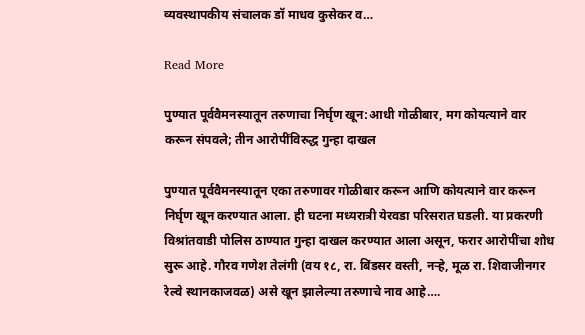व्यवस्थापकीय संचालक डॉ माधव कुसेकर व…

Read More

पुण्यात पूर्ववैमनस्यातून तरुणाचा निर्घृण खून:आधी गोळीबार, मग कोयत्याने वार करून संपवले; तीन आरोपींविरुद्ध गुन्हा दाखल

पुण्यात पूर्ववैमनस्यातून एका तरुणावर गोळीबार करून आणि कोयत्याने वार करून निर्घृण खून करण्यात आला. ही घटना मध्यरात्री येरवडा परिसरात घडली. या प्रकरणी विश्रांतवाडी पोलिस ठाण्यात गुन्हा दाखल करण्यात आला असून, फरार आरोपींचा शोध सुरू आहे. गौरव गणेश तेलंगी (वय १८, रा. बिंडसर वस्ती, नऱ्हे, मूळ रा. शिवाजीनगर रेल्वे स्थानकाजवळ) असे खून झालेल्या तरुणाचे नाव आहे….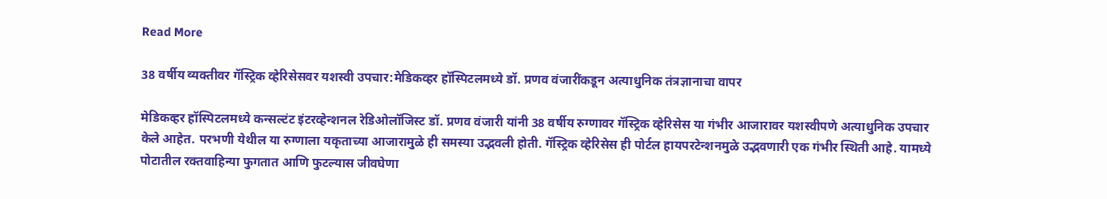Read More

38 वर्षीय व्यक्तीवर गॅस्ट्रिक व्हेरिसेसवर यशस्वी उपचार:मेडिकव्हर हॉस्पिटलमध्ये डॉ. प्रणव वंजारींकडून अत्याधुनिक तंत्रज्ञानाचा वापर

मेडिकव्हर हॉस्पिटलमध्ये कन्सल्टंट इंटरव्हेन्शनल रेडिओलॉजिस्ट डॉ. प्रणव वंजारी यांनी 38 वर्षीय रुग्णावर गॅस्ट्रिक व्हेरिसेस या गंभीर आजारावर यशस्वीपणे अत्याधुनिक उपचार केले आहेत. परभणी येथील या रुग्णाला यकृताच्या आजारामुळे ही समस्या उद्भवली होती. गॅस्ट्रिक व्हेरिसेस ही पोर्टल हायपरटेन्शनमुळे उद्भवणारी एक गंभीर स्थिती आहे. यामध्ये पोटातील रक्तवाहिन्या फुगतात आणि फुटल्यास जीवघेणा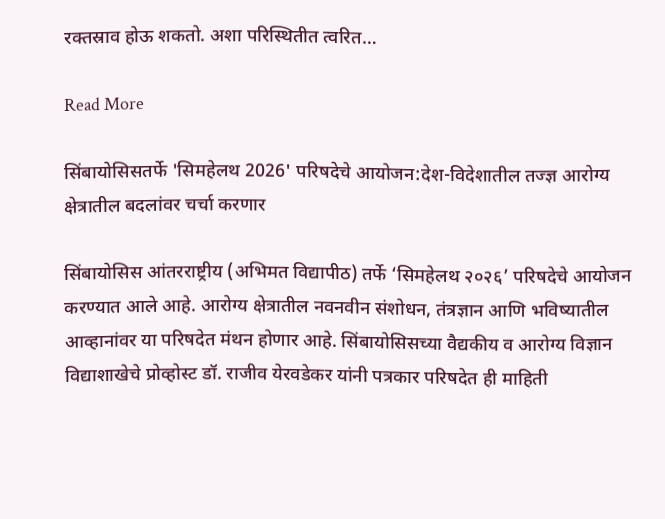रक्तस्राव होऊ शकतो. अशा परिस्थितीत त्वरित…

Read More

सिंबायोसिसतर्फे 'सिमहेलथ 2026' परिषदेचे आयोजन:देश-विदेशातील तज्ज्ञ आरोग्य क्षेत्रातील बदलांवर चर्चा करणार

सिंबायोसिस आंतरराष्ट्रीय (अभिमत विद्यापीठ) तर्फे ‘सिमहेलथ २०२६’ परिषदेचे आयोजन करण्यात आले आहे. आरोग्य क्षेत्रातील नवनवीन संशोधन, तंत्रज्ञान आणि भविष्यातील आव्हानांवर या परिषदेत मंथन होणार आहे. सिंबायोसिसच्या वैद्यकीय व आरोग्य विज्ञान विद्याशाखेचे प्रोव्होस्ट डॉ. राजीव येरवडेकर यांनी पत्रकार परिषदेत ही माहिती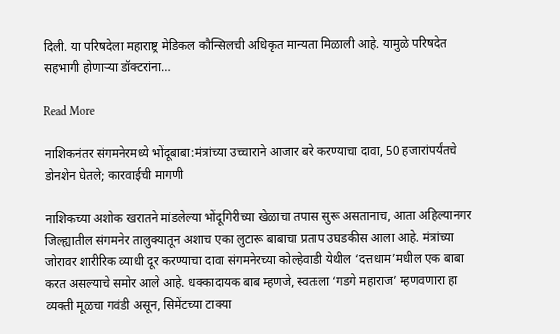दिली. या परिषदेला महाराष्ट्र मेडिकल कौन्सिलची अधिकृत मान्यता मिळाली आहे. यामुळे परिषदेत सहभागी होणाऱ्या डॉक्टरांना…

Read More

नाशिकनंतर संगमनेरमध्ये भोंदूबाबा:मंत्रांच्या उच्चाराने आजार बरे करण्याचा दावा, 50 हजारांपर्यंतचे डोनशेन घेतले; कारवाईची मागणी

नाशिकच्या अशोक खरातने मांडलेल्या भोंदूगिरीच्या खेळाचा तपास सुरू असतानाच, आता अहिल्यानगर जिल्ह्यातील संगमनेर तालुक्यातून अशाच एका लुटारू बाबाचा प्रताप उघडकीस आला आहे. मंत्रांच्या जोरावर शारीरिक व्याधी दूर करण्याचा दावा संगमनेरच्या कोल्हेवाडी येथील ‘दत्तधाम’मधील एक बाबा करत असल्याचे समोर आले आहे. धक्कादायक बाब म्हणजे, स्वतःला ‘गडगे महाराज’ म्हणवणारा हा व्यक्ती मूळचा गवंडी असून, सिमेंटच्या टाक्या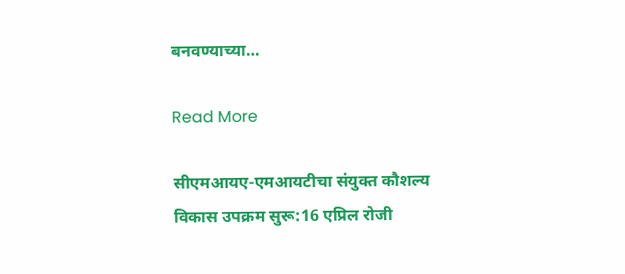बनवण्याच्या…

Read More

सीएमआयए-एमआयटीचा संयुक्त कौशल्य विकास उपक्रम सुरू:16 एप्रिल रोजी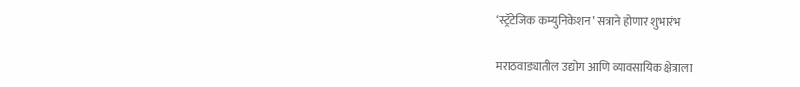‘स्ट्रॅटेजिक कम्युनिकेशन’ सत्राने होणार शुभारंभ

मराठवाड्यातील उद्योग आणि व्यावसायिक क्षेत्राला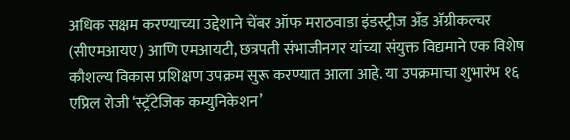अधिक सक्षम करण्याच्या उद्देशाने चेंबर ऑफ मराठवाडा इंडस्ट्रीज अँड अ‍ॅग्रीकल्चर (सीएमआयए) आणि एमआयटी, छत्रपती संभाजीनगर यांच्या संयुक्त विद्यमाने एक विशेष कौशल्य विकास प्रशिक्षण उपक्रम सुरू करण्यात आला आहे. या उपक्रमाचा शुभारंभ १६ एप्रिल रोजी ‘स्ट्रॅटेजिक कम्युनिकेशन’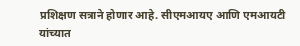प्रशिक्षण सत्राने होणार आहे. सीएमआयए आणि एमआयटी यांच्यात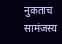नुकताच सामंजस्य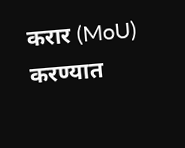करार (MoU) करण्यात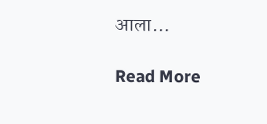आला…

Read More